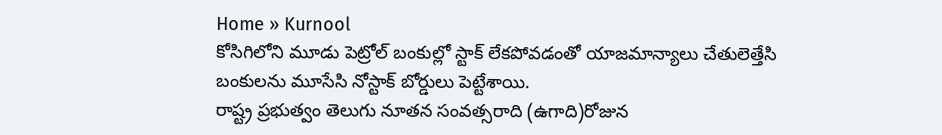Home » Kurnool
కోసిగిలోని మూడు పెట్రోల్ బంకుల్లో స్టాక్ లేకపోవడంతో యాజమాన్యాలు చేతులెత్తేసి బంకులను మూసేసి నోస్టాక్ బోర్డులు పెట్టేశాయి.
రాష్ట్ర ప్రభుత్వం తెలుగు నూతన సంవత్సరాది (ఉగాది)రోజున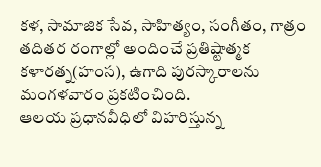కళ, సామాజిక సేవ, సాహిత్యం, సంగీతం, గాత్రం తదితర రంగాల్లో అందించే ప్రతిష్టాత్మక కళారత్న(హంస), ఉగాది పురస్కారాలను మంగళవారం ప్రకటించింది.
ఆలయ ప్రధానవీధిలో విహరిస్తున్న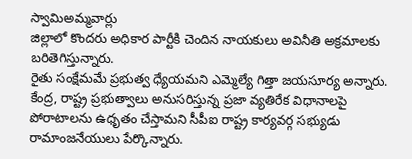స్వామిఅమ్మవార్లు
జిల్లాలో కొందరు అధికార పార్టీకి చెందిన నాయకులు అవినీతి అక్రమాలకు బరితెగిస్తున్నారు.
రైతు సంక్షేమమే ప్రభుత్వ ధ్యేయమని ఎమ్మెల్యే గిత్తా జయసూర్య అన్నారు.
కేంద్ర, రాష్ట్ర ప్రభుత్వాలు అనుసరిస్తున్న ప్రజా వ్యతిరేక విధానాలపై పోరాటాలను ఉధృతం చేస్తామని సీపీఐ రాష్ట్ర కార్యవర్గ సభ్యుడు రామాంజనేయులు పేర్కొన్నారు.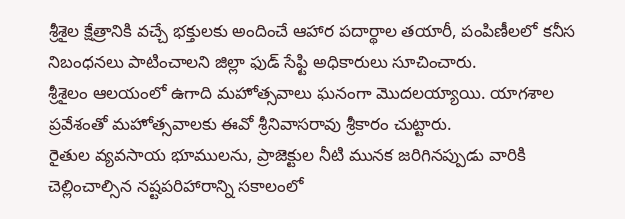శ్రీశైల క్షేత్రానికి వచ్చే భక్తులకు అందించే ఆహార పదార్థాల తయారీ, పంపిణీలలో కనీస నిబంధనలు పాటించాలని జిల్లా ఫుడ్ సేఫ్టి అధికారులు సూచించారు.
శ్రీశైలం ఆలయంలో ఉగాది మహోత్సవాలు ఘనంగా మొదలయ్యాయి. యాగశాల ప్రవేశంతో మహోత్సవాలకు ఈవో శ్రీనివాసరావు శ్రీకారం చుట్టారు.
రైతుల వ్యవసాయ భూములను, ప్రాజెక్టుల నీటి మునక జరిగినప్పుడు వారికి చెల్లించాల్సిన నష్టపరిహారాన్ని సకాలంలో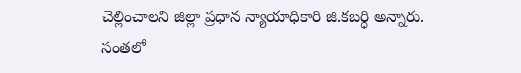చెల్లించాలని జిల్లా ప్రధాన న్యాయాధికారి జి.కబర్ధి అన్నారు.
సంతలో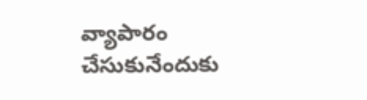వ్యాపారం చేసుకునేందుకు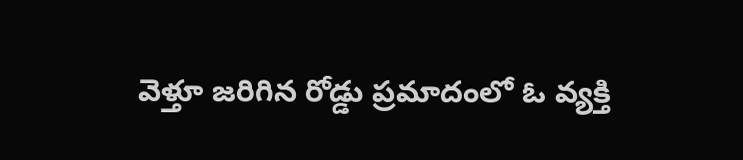వెళ్తూ జరిగిన రోడ్డు ప్రమాదంలో ఓ వ్యక్తి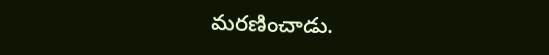మరణించాడు.